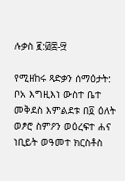ሉቃስ ፪:፴፰-፵

የሚዘከሩ ጻድቃን ሰማዕታት: ቦአ እግዚእነ ውስተ ቤተ መቅደስ እምልደቱ በ፬ ዕለት ወፆሮ ስምዖን ወዕረፍተ ሐና ነቢይት ወዓመተ ክርስቶስ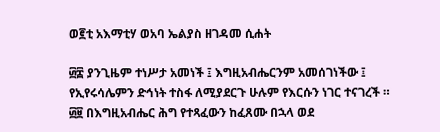ወ፪ቲ አእማቲሃ ወአባ ኤልያስ ዘገዳመ ሲሐት

፴፰ ያንጊዜም ተነሥታ አመነች ፤ እግዚአብሔርንም አመሰገነችው ፤ የኢየሩሳሌምን ድኅነት ተስፋ ለሚያደርጉ ሁሉም የእርሱን ነገር ተናገረች ። ፴፱ በእግዚአብሔር ሕግ የተጻፈውን ከፈጸሙ በኋላ ወደ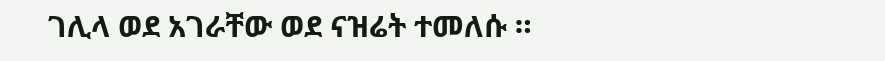ገሊላ ወደ አገራቸው ወደ ናዝሬት ተመለሱ ።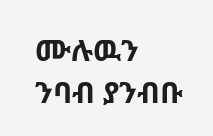ሙሉዉን ንባብ ያንብቡ